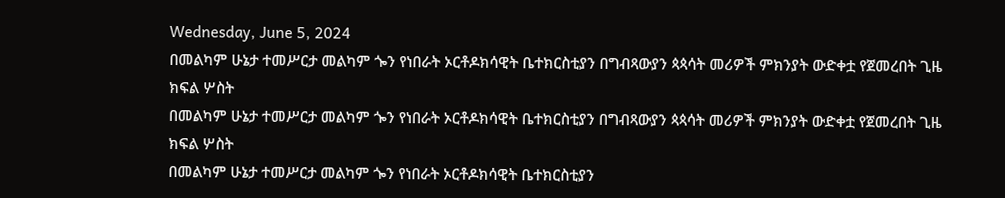Wednesday, June 5, 2024
በመልካም ሁኔታ ተመሥርታ መልካም ጐን የነበራት ኦርቶዶክሳዊት ቤተክርስቲያን በግብጻውያን ጳጳሳት መሪዎች ምክንያት ውድቀቷ የጀመረበት ጊዜ ክፍል ሦስት
በመልካም ሁኔታ ተመሥርታ መልካም ጐን የነበራት ኦርቶዶክሳዊት ቤተክርስቲያን በግብጻውያን ጳጳሳት መሪዎች ምክንያት ውድቀቷ የጀመረበት ጊዜ ክፍል ሦስት
በመልካም ሁኔታ ተመሥርታ መልካም ጐን የነበራት ኦርቶዶክሳዊት ቤተክርስቲያን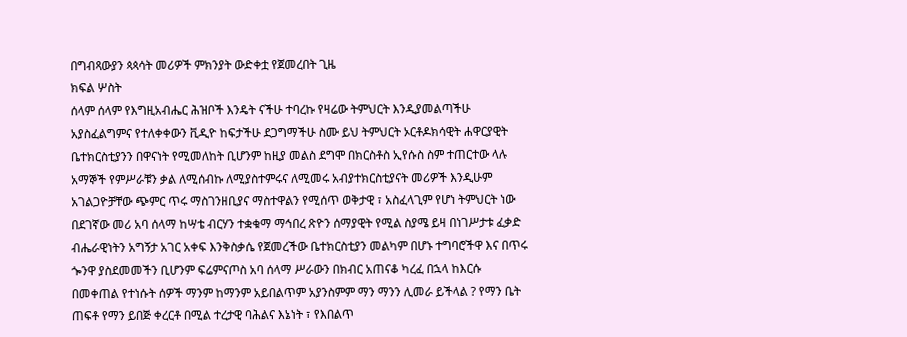በግብጻውያን ጳጳሳት መሪዎች ምክንያት ውድቀቷ የጀመረበት ጊዜ
ክፍል ሦስት
ሰላም ሰላም የእግዚአብሔር ሕዝቦች እንዴት ናችሁ ተባረኩ የዛሬው ትምህርት እንዲያመልጣችሁ አያስፈልግምና የተለቀቀውን ቪዲዮ ከፍታችሁ ደጋግማችሁ ስሙ ይህ ትምህርት ኦርቶዶክሳዊት ሐዋርያዊት ቤተክርስቲያንን በዋናነት የሚመለከት ቢሆንም ከዚያ መልስ ደግሞ በክርስቶስ ኢየሱስ ስም ተጠርተው ላሉ አማኞች የምሥራቹን ቃል ለሚሰብኩ ለሚያስተምሩና ለሚመሩ አብያተክርስቲያናት መሪዎች እንዲሁም አገልጋዮቻቸው ጭምር ጥሩ ማስገንዘቢያና ማስተዋልን የሚሰጥ ወቅታዊ ፣ አስፈላጊም የሆነ ትምህርት ነው
በደገኛው መሪ አባ ሰላማ ከሣቴ ብርሃን ተቋቁማ ማኅበረ ጽዮን ሰማያዊት የሚል ስያሜ ይዛ በነገሥታቱ ፈቃድ ብሔራዊነትን አግኝታ አገር አቀፍ እንቅስቃሴ የጀመረችው ቤተክርስቲያን መልካም በሆኑ ተግባሮችዋ እና በጥሩ ጐንዋ ያስደመመችን ቢሆንም ፍሬምናጦስ አባ ሰላማ ሥራውን በክብር አጠናቆ ካረፈ በኋላ ከእርሱ በመቀጠል የተነሱት ሰዎች ማንም ከማንም አይበልጥም አያንስምም ማን ማንን ሊመራ ይችላል ? የማን ቤት ጠፍቶ የማን ይበጅ ቀረርቶ በሚል ተረታዊ ባሕልና እኔነት ፣ የእበልጥ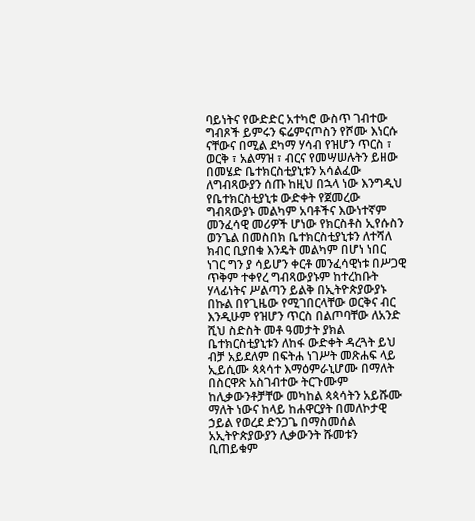ባይነትና የውድድር አተካሮ ውስጥ ገብተው ግብጾች ይምሩን ፍሬምናጦስን የሾሙ እነርሱ ናቸውና በሚል ደካማ ሃሳብ የዝሆን ጥርስ ፣ ወርቅ ፣ አልማዝ ፣ ብርና የመሣሠሉትን ይዘው በመሄድ ቤተክርስቲያኒቱን አሳልፈው ለግብጻውያን ሰጡ ከዚህ በኋላ ነው እንግዲህ የቤተክርስቲያኒቱ ውድቀት የጀመረው ግብጻውያኑ መልካም አባቶችና እውነተኛም መንፈሳዊ መሪዎች ሆነው የክርስቶስ ኢየሱስን ወንጌል በመስበክ ቤተክርስቲያኒቱን ለተሻለ ክብር ቢያበቁ እንዴት መልካም በሆነ ነበር ነገር ግን ያ ሳይሆን ቀርቶ መንፈሳዊነቱ በሥጋዊ ጥቅም ተቀየረ ግብጻውያኑም ከተረከቡት ሃላፊነትና ሥልጣን ይልቅ በኢትዮጵያውያኑ በኩል በየጊዜው የሚገበርላቸው ወርቅና ብር እንዲሁም የዝሆን ጥርስ በልጦባቸው ለአንድ ሺህ ስድስት መቶ ዓመታት ያክል ቤተክርስቲያኒቱን ለከፋ ውድቀት ዳረጓት ይህ ብቻ አይደለም በፍትሐ ነገሥት መጽሐፍ ላይ ኢይሲሙ ጳጳሳተ እማዕምራኒሆሙ በማለት በስርዋጽ አስገብተው ትርጉሙም ከሊቃውንቶቻቸው መካከል ጳጳሳትን አይሹሙ ማለት ነውና ከላይ ከሐዋርያት በመለኮታዊ ኃይል የወረደ ድንጋጌ በማስመሰል አኢትዮጵያውያን ሊቃውንት ሹመቱን ቢጠይቁም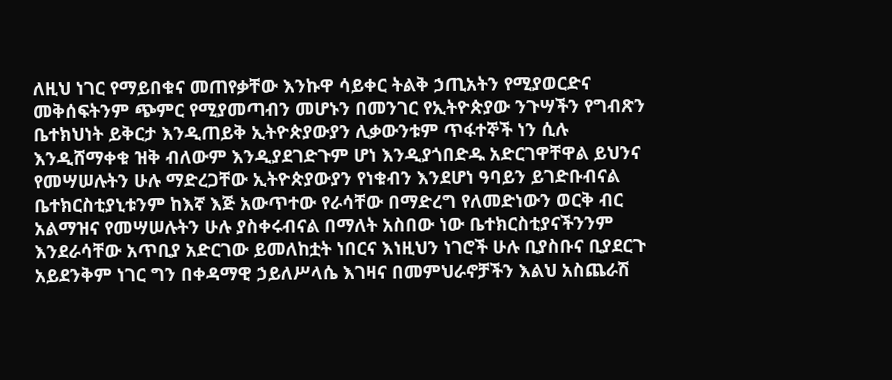ለዚህ ነገር የማይበቁና መጠየቃቸው እንኩዋ ሳይቀር ትልቅ ኃጢአትን የሚያወርድና መቅሰፍትንም ጭምር የሚያመጣብን መሆኑን በመንገር የኢትዮጵያው ንጉሣችን የግብጽን ቤተክህነት ይቅርታ እንዲጠይቅ ኢትዮጵያውያን ሊቃውንቱም ጥፋተኞች ነን ሲሉ እንዲሸማቀቁ ዝቅ ብለውም እንዲያደገድጉም ሆነ እንዲያጎበድዱ አድርገዋቸዋል ይህንና የመሣሠሉትን ሁሉ ማድረጋቸው ኢትዮጵያውያን የነቁብን እንደሆነ ዓባይን ይገድቡብናል ቤተክርስቲያኒቱንም ከእኛ እጅ አውጥተው የራሳቸው በማድረግ የለመድነውን ወርቅ ብር አልማዝና የመሣሠሉትን ሁሉ ያስቀሩብናል በማለት አስበው ነው ቤተክርስቲያናችንንም እንደራሳቸው አጥቢያ አድርገው ይመለከቷት ነበርና እነዚህን ነገሮች ሁሉ ቢያስቡና ቢያደርጉ አይደንቅም ነገር ግን በቀዳማዊ ኃይለሥላሴ እገዛና በመምህራኖቻችን እልህ አስጨራሽ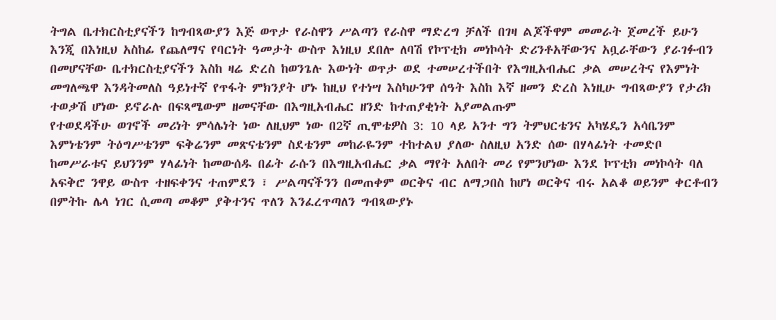ትግል ቤተክርስቲያናችን ከግብጻውያን እጅ ወጥታ የራስዋን ሥልጣን የራስዋ ማድረግ ቻለች በገዛ ልጆችዋም መመራት ጀመረች ይሁን እንጂ በእነዚህ አስከፊ የጨለማና የባርነት ዓመታት ውስጥ እነዚህ ደበሎ ለባሽ የኮፕቲክ መነኮሳት ድሪንቶአቸውንና አቧራቸውን ያራገፉብን በመሆናቸው ቤተክርስቲያናችን እስከ ዛሬ ድረስ ከወንጌሉ እውነት ወጥታ ወደ ተመሠረተችበት የእግዚአብሔር ቃል መሠረትና የእምነት መግለጫዋ እንዳትመለስ ዓይነተኛ የጥፋት ምክንያት ሆኑ ከዚህ የተነሣ እስካሁንዋ ሰዓት እስከ እኛ ዘመን ድረስ እነዚሁ ግብጻውያን የታሪክ ተወቃሽ ሆነው ይኖራሉ በፍጻሜውም ዘመናቸው በእግዚአብሔር ዘንድ ከተጠያቂነት አያመልጡም
የተወደዳችሁ ወገኖች መሪነት ምሳሌነት ነው ለዚህም ነው በ2ኛ ጢሞቴዎስ 3: 10 ላይ አንተ ግን ትምህርቴንና አካሄዴን አሳቤንም እምነቴንም ትዕግሥቴንም ፍቅሬንም መጽናቴንም ስደቴንም መከራዬንም ተከተልህ ያለው ስለዚህ አንድ ሰው በሃላፊነት ተመድቦ ከመሥራቱና ይህንንም ሃላፊነት ከመውሰዱ በፊት ራሱን በእግዚአብሔር ቃል ማየት አለበት መሪ የምንሆነው እንደ ኮፕቲክ መነኮሳት ባለ አፍቅሮ ንዋይ ውስጥ ተዘፍቀንና ተጠምደን ፣ ሥልጣናችንን በመጠቀም ወርቅና ብር ለማጋበስ ከሆነ ወርቅና ብሩ አልቆ ወይንም ቀርቶብን በምትኩ ሌላ ነገር ሲመጣ መቆም ያቅተንና ጥለን እንፈረጥጣለን ግብጻውያኑ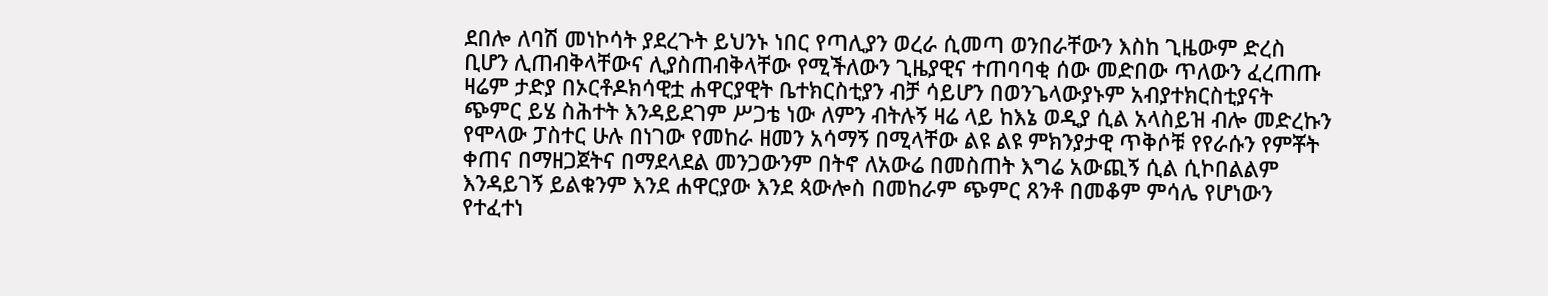ደበሎ ለባሽ መነኮሳት ያደረጉት ይህንኑ ነበር የጣሊያን ወረራ ሲመጣ ወንበራቸውን እስከ ጊዜውም ድረስ ቢሆን ሊጠብቅላቸውና ሊያስጠብቅላቸው የሚችለውን ጊዜያዊና ተጠባባቂ ሰው መድበው ጥለውን ፈረጠጡ ዛሬም ታድያ በኦርቶዶክሳዊቷ ሐዋርያዊት ቤተክርስቲያን ብቻ ሳይሆን በወንጌላውያኑም አብያተክርስቲያናት ጭምር ይሄ ስሕተት እንዳይደገም ሥጋቴ ነው ለምን ብትሉኝ ዛሬ ላይ ከእኔ ወዲያ ሲል አላስይዝ ብሎ መድረኩን የሞላው ፓስተር ሁሉ በነገው የመከራ ዘመን አሳማኝ በሚላቸው ልዩ ልዩ ምክንያታዊ ጥቅሶቹ የየራሱን የምቾት ቀጠና በማዘጋጀትና በማደላደል መንጋውንም በትኖ ለአውሬ በመስጠት እግሬ አውጪኝ ሲል ሲኮበልልም እንዳይገኝ ይልቁንም እንደ ሐዋርያው እንደ ጳውሎስ በመከራም ጭምር ጸንቶ በመቆም ምሳሌ የሆነውን የተፈተነ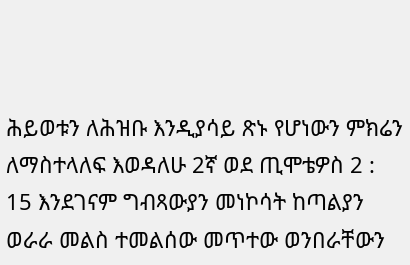ሕይወቱን ለሕዝቡ እንዲያሳይ ጽኑ የሆነውን ምክሬን ለማስተላለፍ እወዳለሁ 2ኛ ወደ ጢሞቴዎስ 2 : 15 እንደገናም ግብጻውያን መነኮሳት ከጣልያን ወራራ መልስ ተመልሰው መጥተው ወንበራቸውን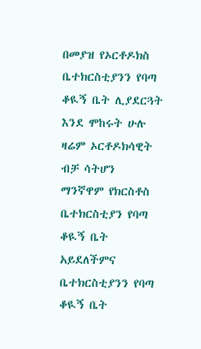በመያዝ የኦርቶዶክስ ቤተክርስቲያንን የባጣ ቆዪኝ ቤት ሊያደርጓት እንደ ሞከሩት ሁሉ ዛሬም ኦርቶዶክሳዊት ብቻ ሳትሆን ማንኛዋም የክርስቶስ ቤተክርስቲያን የባጣ ቆዪኝ ቤት አይደለችምና ቤተክርስቲያንን የባጣ ቆዪኝ ቤት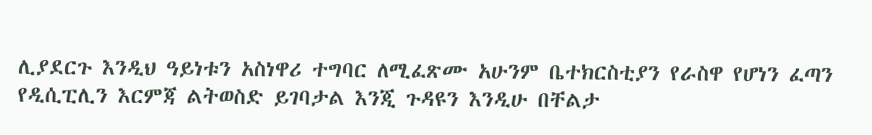ሊያደርጉ እንዲህ ዓይነቱን አስነዋሪ ተግባር ለሚፈጽሙ አሁንም ቤተክርስቲያን የራስዋ የሆነን ፈጣን የዲሲፒሊን እርምጃ ልትወስድ ይገባታል እንጂ ጉዳዩን እንዲሁ በቸልታ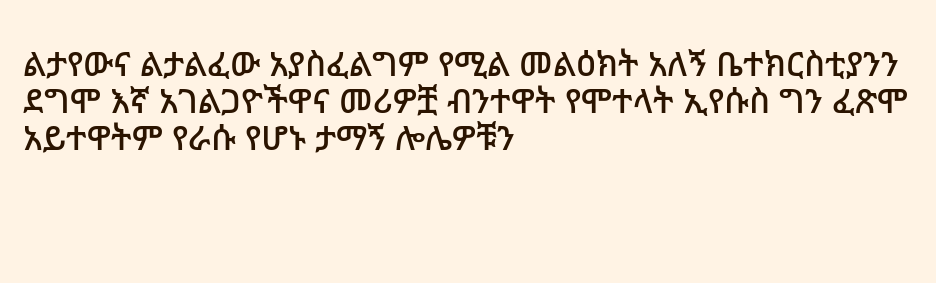ልታየውና ልታልፈው አያስፈልግም የሚል መልዕክት አለኝ ቤተክርስቲያንን ደግሞ እኛ አገልጋዮችዋና መሪዎቿ ብንተዋት የሞተላት ኢየሱስ ግን ፈጽሞ አይተዋትም የራሱ የሆኑ ታማኝ ሎሌዎቹን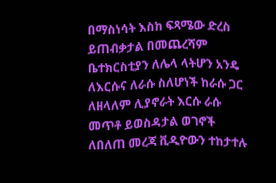በማስነሳት እስከ ፍጻሜው ድረስ ይጠብቃታል በመጨረሻም ቤተክርስቲያን ለሌላ ላትሆን አንዴ ለእርሱና ለራሱ ስለሆነች ከራሱ ጋር ለዘላለም ሊያኖራት እርሱ ራሱ መጥቶ ይወስዳታል ወገኖች ለበለጠ መረጃ ቪዲዮውን ተከታተሉ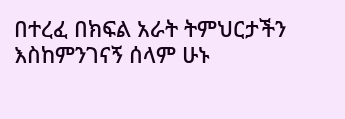በተረፈ በክፍል አራት ትምህርታችን እስከምንገናኝ ሰላም ሁኑ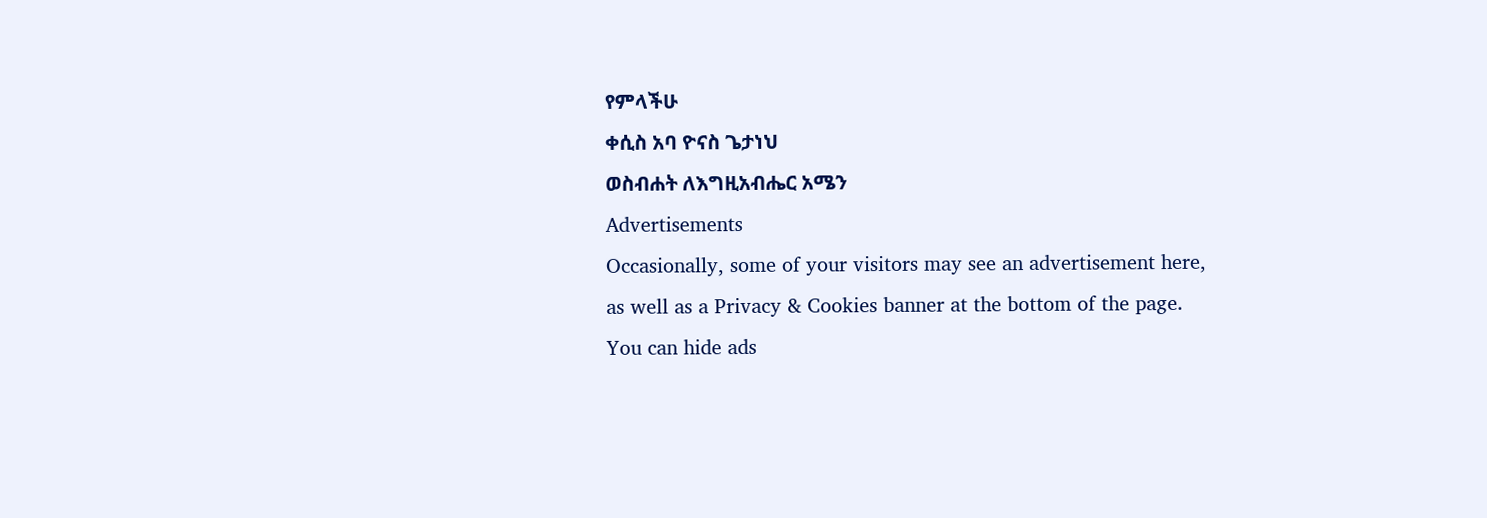የምላችሁ
ቀሲስ አባ ዮናስ ጌታነህ
ወስብሐት ለእግዚአብሔር አሜን
Advertisements
Occasionally, some of your visitors may see an advertisement here,
as well as a Privacy & Cookies banner at the bottom of the page.
You can hide ads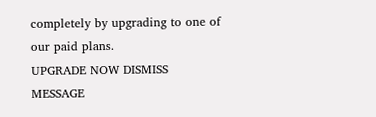completely by upgrading to one of our paid plans.
UPGRADE NOW DISMISS MESSAGE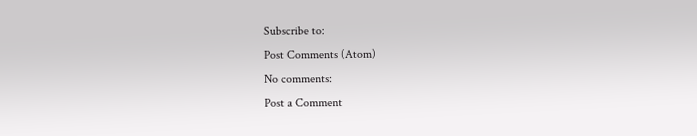Subscribe to:
Post Comments (Atom)
No comments:
Post a Comment